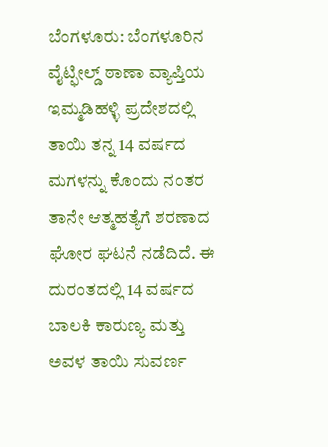ಬೆಂಗಳೂರು: ಬೆಂಗಳೂರಿನ ವೈಟ್ಫೀಲ್ಡ್ ಠಾಣಾ ವ್ಯಾಪ್ತಿಯ ಇಮ್ಮಡಿಹಳ್ಳಿ ಪ್ರದೇಶದಲ್ಲಿ ತಾಯಿ ತನ್ನ 14 ವರ್ಷದ ಮಗಳನ್ನು ಕೊಂದು ನಂತರ ತಾನೇ ಆತ್ಮಹತ್ಯೆಗೆ ಶರಣಾದ ಘೋರ ಘಟನೆ ನಡೆದಿದೆ. ಈ ದುರಂತದಲ್ಲಿ 14 ವರ್ಷದ ಬಾಲಕಿ ಕಾರುಣ್ಯ ಮತ್ತು ಅವಳ ತಾಯಿ ಸುವರ್ಣ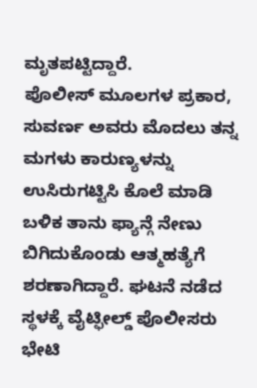ಮೃತಪಟ್ಟಿದ್ದಾರೆ.
ಪೊಲೀಸ್ ಮೂಲಗಳ ಪ್ರಕಾರ, ಸುವರ್ಣ ಅವರು ಮೊದಲು ತನ್ನ ಮಗಳು ಕಾರುಣ್ಯಳನ್ನು ಉಸಿರುಗಟ್ಟಿಸಿ ಕೊಲೆ ಮಾಡಿ ಬಳಿಕ ತಾನು ಫ್ಯಾನ್ಗೆ ನೇಣು ಬಿಗಿದುಕೊಂಡು ಆತ್ಮಹತ್ಯೆಗೆ ಶರಣಾಗಿದ್ದಾರೆ. ಘಟನೆ ನಡೆದ ಸ್ಥಳಕ್ಕೆ ವೈಟ್ಫೀಲ್ಡ್ ಪೊಲೀಸರು ಭೇಟಿ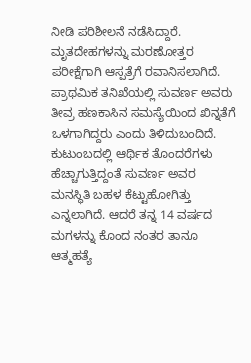ನೀಡಿ ಪರಿಶೀಲನೆ ನಡೆಸಿದ್ದಾರೆ. ಮೃತದೇಹಗಳನ್ನು ಮರಣೋತ್ತರ ಪರೀಕ್ಷೆಗಾಗಿ ಆಸ್ಪತ್ರೆಗೆ ರವಾನಿಸಲಾಗಿದೆ.
ಪ್ರಾಥಮಿಕ ತನಿಖೆಯಲ್ಲಿ ಸುವರ್ಣ ಅವರು ತೀವ್ರ ಹಣಕಾಸಿನ ಸಮಸ್ಯೆಯಿಂದ ಖಿನ್ನತೆಗೆ ಒಳಗಾಗಿದ್ದರು ಎಂದು ತಿಳಿದುಬಂದಿದೆ. ಕುಟುಂಬದಲ್ಲಿ ಆರ್ಥಿಕ ತೊಂದರೆಗಳು ಹೆಚ್ಚಾಗುತ್ತಿದ್ದಂತೆ ಸುವರ್ಣ ಅವರ ಮನಸ್ಥಿತಿ ಬಹಳ ಕೆಟ್ಟುಹೋಗಿತ್ತು ಎನ್ನಲಾಗಿದೆ. ಆದರೆ ತನ್ನ 14 ವರ್ಷದ ಮಗಳನ್ನು ಕೊಂದ ನಂತರ ತಾನೂ ಆತ್ಮಹತ್ಯೆ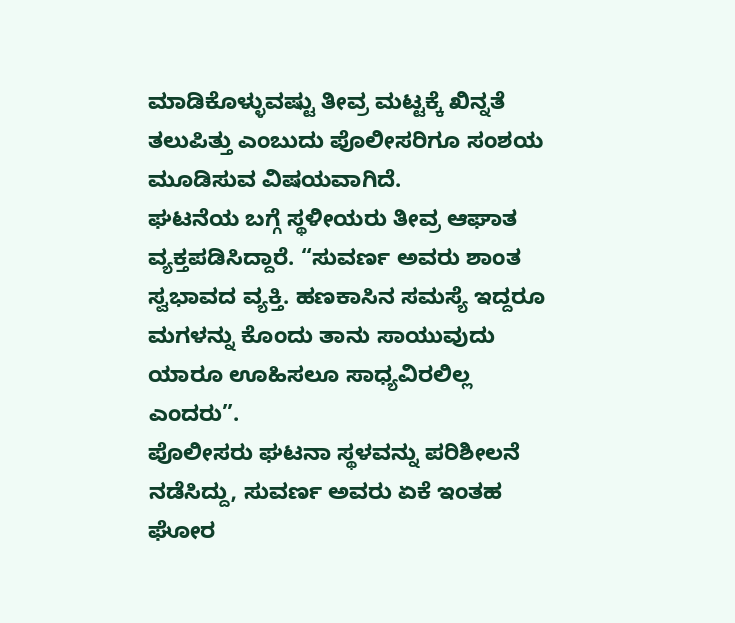ಮಾಡಿಕೊಳ್ಳುವಷ್ಟು ತೀವ್ರ ಮಟ್ಟಕ್ಕೆ ಖಿನ್ನತೆ ತಲುಪಿತ್ತು ಎಂಬುದು ಪೊಲೀಸರಿಗೂ ಸಂಶಯ ಮೂಡಿಸುವ ವಿಷಯವಾಗಿದೆ.
ಘಟನೆಯ ಬಗ್ಗೆ ಸ್ಥಳೀಯರು ತೀವ್ರ ಆಘಾತ ವ್ಯಕ್ತಪಡಿಸಿದ್ದಾರೆ. “ಸುವರ್ಣ ಅವರು ಶಾಂತ ಸ್ವಭಾವದ ವ್ಯಕ್ತಿ. ಹಣಕಾಸಿನ ಸಮಸ್ಯೆ ಇದ್ದರೂ ಮಗಳನ್ನು ಕೊಂದು ತಾನು ಸಾಯುವುದು ಯಾರೂ ಊಹಿಸಲೂ ಸಾಧ್ಯವಿರಲಿಲ್ಲ ಎಂದರು”.
ಪೊಲೀಸರು ಘಟನಾ ಸ್ಥಳವನ್ನು ಪರಿಶೀಲನೆ ನಡೆಸಿದ್ದು, ಸುವರ್ಣ ಅವರು ಏಕೆ ಇಂತಹ ಘೋರ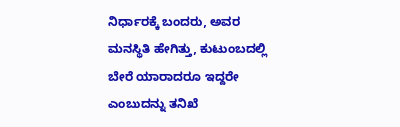ನಿರ್ಧಾರಕ್ಕೆ ಬಂದರು, ಅವರ ಮನಸ್ಥಿತಿ ಹೇಗಿತ್ತು, ಕುಟುಂಬದಲ್ಲಿ ಬೇರೆ ಯಾರಾದರೂ ಇದ್ದರೇ ಎಂಬುದನ್ನು ತನಿಖೆ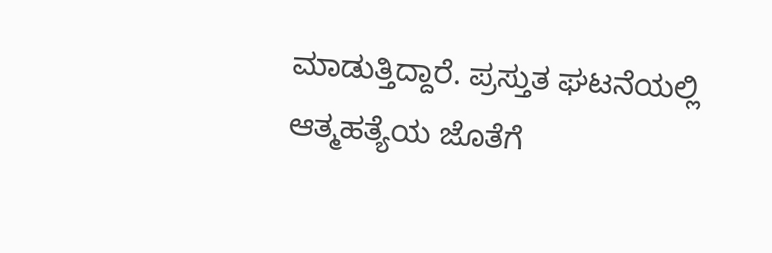ಮಾಡುತ್ತಿದ್ದಾರೆ. ಪ್ರಸ್ತುತ ಘಟನೆಯಲ್ಲಿ ಆತ್ಮಹತ್ಯೆಯ ಜೊತೆಗೆ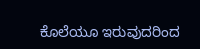ಕೊಲೆಯೂ ಇರುವುದರಿಂದ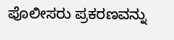ಪೊಲೀಸರು ಪ್ರಕರಣವನ್ನು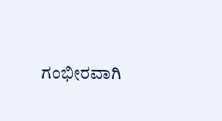ಗಂಭೀರವಾಗಿ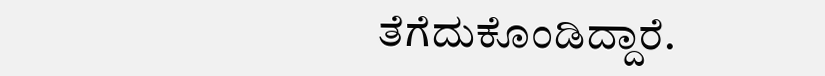ತೆಗೆದುಕೊಂಡಿದ್ದಾರೆ.